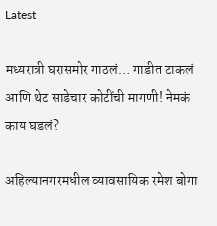Latest

मध्यरात्री घरासमोर गाठलं… गाडीत टाकलं आणि थेट साडेचार कोटींची मागणी! नेमकं काय घडलं?

अहिल्यानगरमधील व्यावसायिक रमेश बोगा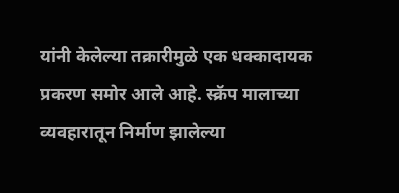यांनी केलेल्या तक्रारीमुळे एक धक्कादायक प्रकरण समोर आले आहे. स्क्रॅप मालाच्या व्यवहारातून निर्माण झालेल्या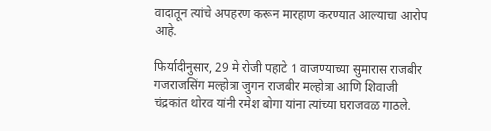वादातून त्यांचे अपहरण करून मारहाण करण्यात आल्याचा आरोप आहे.

फिर्यादीनुसार, 29 मे रोजी पहाटे 1 वाजण्याच्या सुमारास राजबीर गजराजसिंग मल्होत्रा जुगन राजबीर मल्होत्रा आणि शिवाजी चंद्रकांत थोरव यांनी रमेश बोगा यांना त्यांच्या घराजवळ गाठले.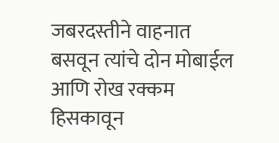जबरदस्तीने वाहनात बसवून त्यांचे दोन मोबाईल आणि रोख रक्कम हिसकावून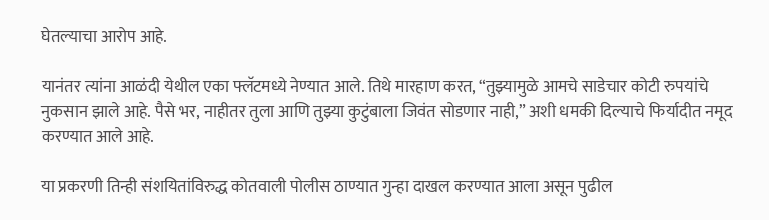घेतल्याचा आरोप आहे.

यानंतर त्यांना आळंदी येथील एका फ्लॅटमध्ये नेण्यात आले. तिथे मारहाण करत, “तुझ्यामुळे आमचे साडेचार कोटी रुपयांचे नुकसान झाले आहे. पैसे भर, नाहीतर तुला आणि तुझ्या कुटुंबाला जिवंत सोडणार नाही,” अशी धमकी दिल्याचे फिर्यादीत नमूद करण्यात आले आहे.

या प्रकरणी तिन्ही संशयितांविरुद्ध कोतवाली पोलीस ठाण्यात गुन्हा दाखल करण्यात आला असून पुढील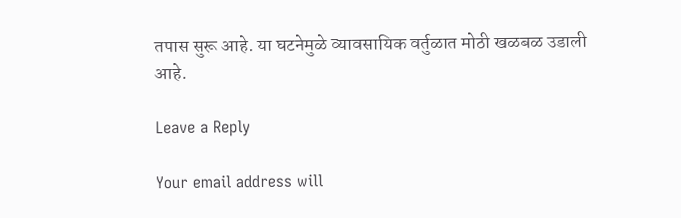तपास सुरू आहे. या घटनेमुळे व्यावसायिक वर्तुळात मोठी खळबळ उडाली आहे.

Leave a Reply

Your email address will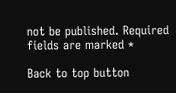not be published. Required fields are marked *

Back to top button